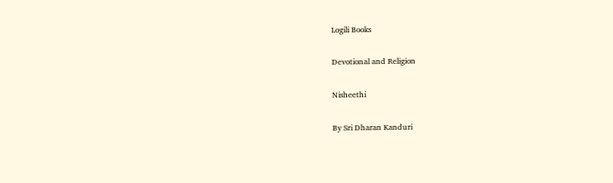Logili Books

Devotional and Religion

Nisheethi

By Sri Dharan Kanduri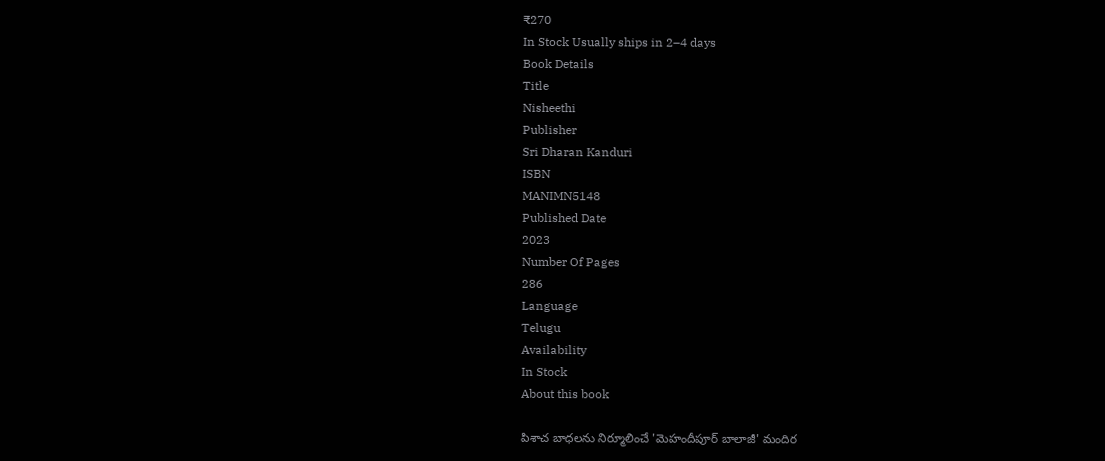₹270
In Stock Usually ships in 2–4 days
Book Details
Title
Nisheethi
Publisher
Sri Dharan Kanduri
ISBN
MANIMN5148
Published Date
2023
Number Of Pages
286
Language
Telugu
Availability
In Stock
About this book

పిశాచ బాధలను నిర్మూలించే 'మెహందీపూర్ బాలాజీ' మందిర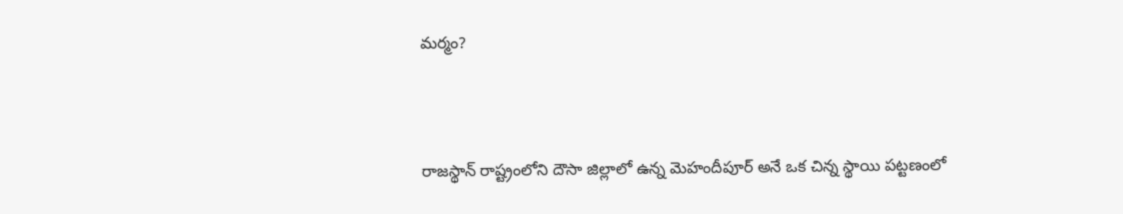మర్మం?



రాజస్థాన్ రాష్ట్రంలోని దౌసా జిల్లాలో ఉన్న మెహందీపూర్ అనే ఒక చిన్న స్థాయి పట్టణంలో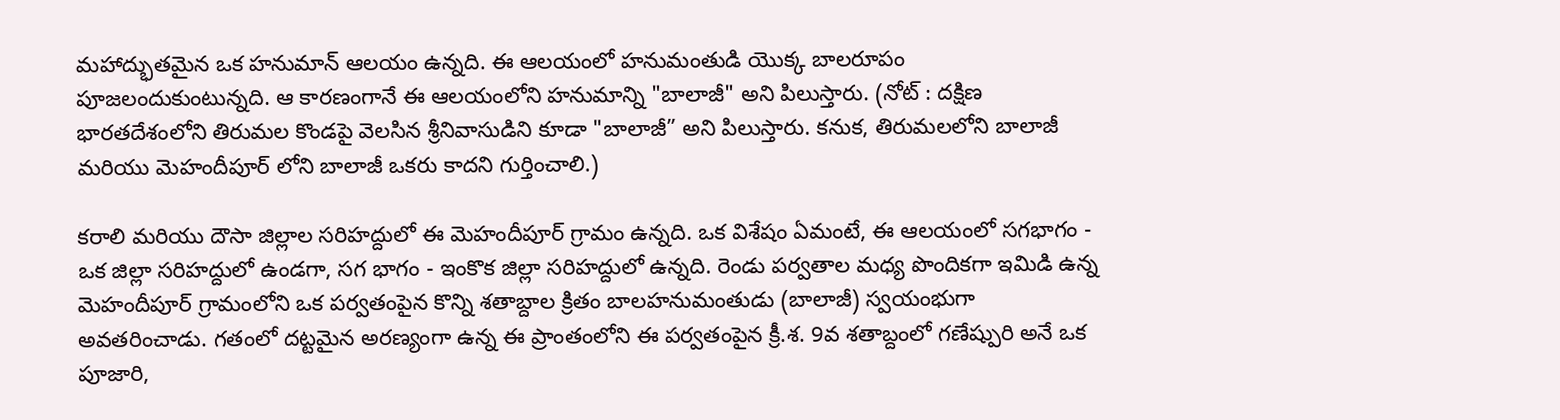మహాద్భుతమైన ఒక హనుమాన్ ఆలయం ఉన్నది. ఈ ఆలయంలో హనుమంతుడి యొక్క బాలరూపం పూజలందుకుంటున్నది. ఆ కారణంగానే ఈ ఆలయంలోని హనుమాన్ని "బాలాజీ" అని పిలుస్తారు. (నోట్ : దక్షిణ భారతదేశంలోని తిరుమల కొండపై వెలసిన శ్రీనివాసుడిని కూడా "బాలాజీ” అని పిలుస్తారు. కనుక, తిరుమలలోని బాలాజీ మరియు మెహందీపూర్ లోని బాలాజీ ఒకరు కాదని గుర్తించాలి.)

కరాలి మరియు దౌసా జిల్లాల సరిహద్దులో ఈ మెహందీపూర్ గ్రామం ఉన్నది. ఒక విశేషం ఏమంటే, ఈ ఆలయంలో సగభాగం - ఒక జిల్లా సరిహద్దులో ఉండగా, సగ భాగం - ఇంకొక జిల్లా సరిహద్దులో ఉన్నది. రెండు పర్వతాల మధ్య పొందికగా ఇమిడి ఉన్న మెహందీపూర్ గ్రామంలోని ఒక పర్వతంపైన కొన్ని శతాబ్దాల క్రితం బాలహనుమంతుడు (బాలాజీ) స్వయంభుగా అవతరించాడు. గతంలో దట్టమైన అరణ్యంగా ఉన్న ఈ ప్రాంతంలోని ఈ పర్వతంపైన క్రీ.శ. 9వ శతాబ్దంలో గణేష్పురి అనే ఒక పూజారి,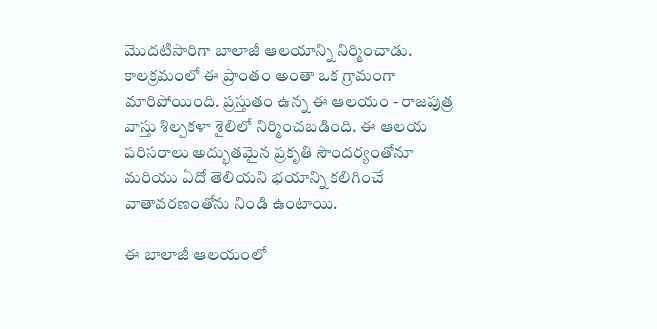మొదటిసారిగా బాలాజీ ఆలయాన్ని నిర్మించాడు. కాలక్రమంలో ఈ ప్రాంతం అంతా ఒక గ్రామంగా మారిపోయింది. ప్రస్తుతం ఉన్న ఈ ఆలయం - రాజపుత్ర వాస్తు శిల్పకళా శైలిలో నిర్మించబడింది. ఈ ఆలయ పరిసరాలు అద్భుతమైన ప్రకృతి సౌందర్యంతోనూ మరియు ఏదో తెలియని భయాన్ని కలిగించే వాతావరణంతోను నిండి ఉంటాయి.

ఈ బాలాజీ ఆలయంలో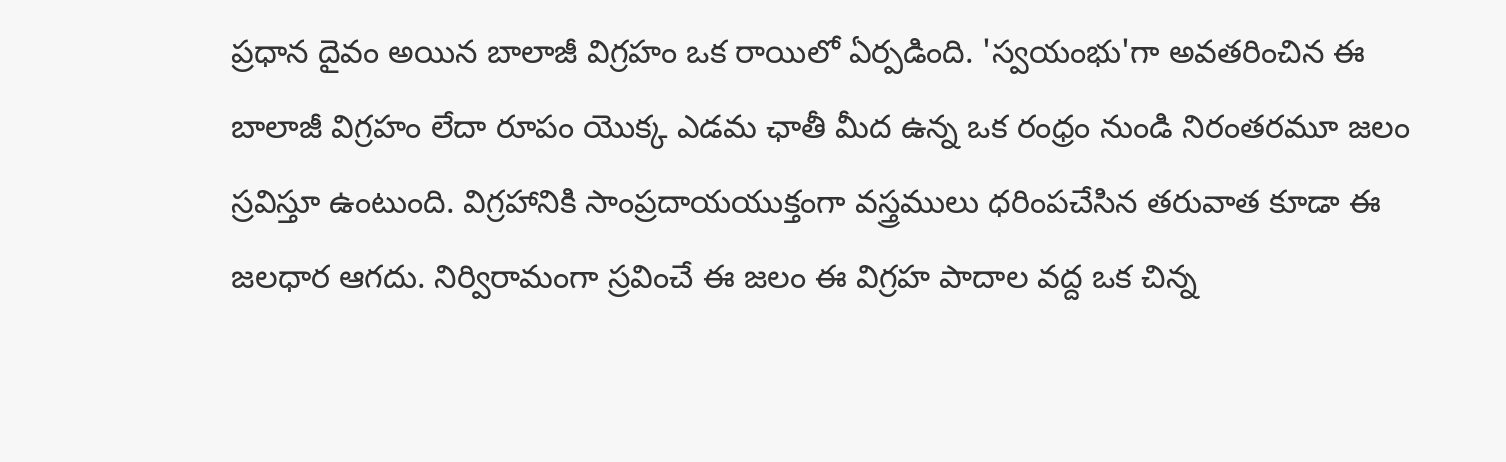ప్రధాన దైవం అయిన బాలాజీ విగ్రహం ఒక రాయిలో ఏర్పడింది. 'స్వయంభు'గా అవతరించిన ఈ బాలాజీ విగ్రహం లేదా రూపం యొక్క ఎడమ ఛాతీ మీద ఉన్న ఒక రంధ్రం నుండి నిరంతరమూ జలం స్రవిస్తూ ఉంటుంది. విగ్రహానికి సాంప్రదాయయుక్తంగా వస్త్రములు ధరింపచేసిన తరువాత కూడా ఈ జలధార ఆగదు. నిర్విరామంగా స్రవించే ఈ జలం ఈ విగ్రహ పాదాల వద్ద ఒక చిన్న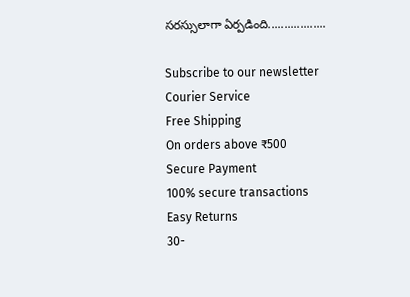సరస్సులాగా ఏర్పడింది..................

Subscribe to our newsletter
Courier Service
Free Shipping
On orders above ₹500
Secure Payment
100% secure transactions
Easy Returns
30-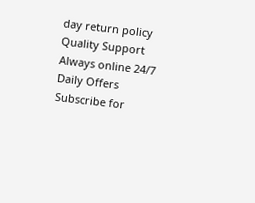day return policy
Quality Support
Always online 24/7
Daily Offers
Subscribe for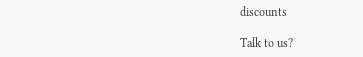discounts

Talk to us?